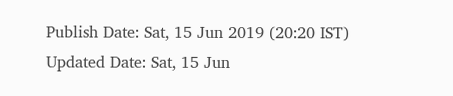Publish Date: Sat, 15 Jun 2019 (20:20 IST)
Updated Date: Sat, 15 Jun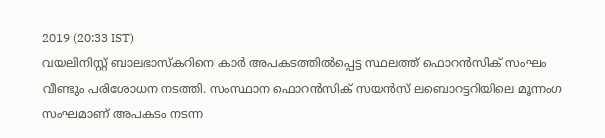2019 (20:33 IST)
വയലിനിസ്റ്റ് ബാലഭാസ്കറിനെ കാർ അപകടത്തിൽപ്പെട്ട സ്ഥലത്ത് ഫൊറൻസിക് സംഘം വീണ്ടും പരിശോധന നടത്തി. സംസ്ഥാന ഫൊറൻസിക് സയൻസ് ലബൊറട്ടറിയിലെ മൂന്നംഗ സംഘമാണ് അപകടം നടന്ന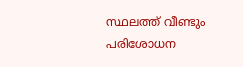സ്ഥലത്ത് വീണ്ടും പരിശോധന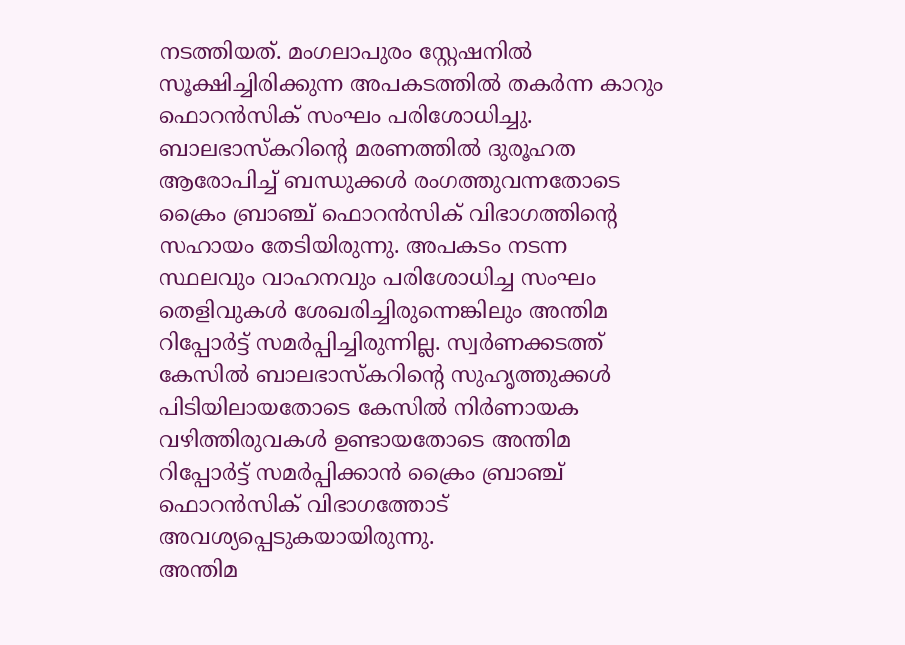നടത്തിയത്. മംഗലാപുരം സ്റ്റേഷനിൽ സൂക്ഷിച്ചിരിക്കുന്ന അപകടത്തിൽ തകർന്ന കാറും ഫൊറൻസിക് സംഘം പരിശോധിച്ചു.
ബാലഭാസ്കറിന്റെ മരണത്തിൽ ദുരൂഹത ആരോപിച്ച് ബന്ധുക്കൾ രംഗത്തുവന്നതോടെ ക്രൈം ബ്രാഞ്ച് ഫൊറൻസിക് വിഭാഗത്തിന്റെ സഹായം തേടിയിരുന്നു. അപകടം നടന്ന സ്ഥലവും വാഹനവും പരിശോധിച്ച സംഘം തെളിവുകൾ ശേഖരിച്ചിരുന്നെങ്കിലും അന്തിമ റിപ്പോർട്ട് സമർപ്പിച്ചിരുന്നില്ല. സ്വർണക്കടത്ത് കേസിൽ ബാലഭാസ്കറിന്റെ സുഹൃത്തുക്കൾ പിടിയിലായതോടെ കേസിൽ നിർണായക വഴിത്തിരുവകൾ ഉണ്ടായതോടെ അന്തിമ റിപ്പോർട്ട് സമർപ്പിക്കാൻ ക്രൈം ബ്രാഞ്ച് ഫൊറൻസിക് വിഭാഗത്തോട് അവശ്യപ്പെടുകയായിരുന്നു.
അന്തിമ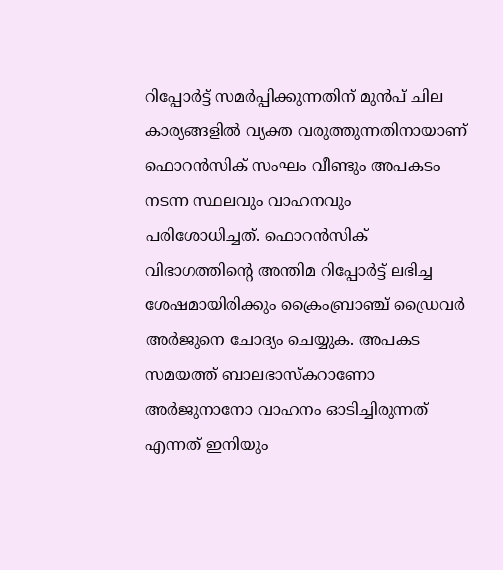റിപ്പോർട്ട് സമർപ്പിക്കുന്നതിന് മുൻപ് ചില കാര്യങ്ങളിൽ വ്യക്ത വരുത്തുന്നതിനായാണ് ഫൊറൻസിക് സംഘം വീണ്ടും അപകടം നടന്ന സ്ഥലവും വാഹനവും പരിശോധിച്ചത്. ഫൊറൻസിക് വിഭാഗത്തിന്റെ അന്തിമ റിപ്പോർട്ട് ലഭിച്ച ശേഷമായിരിക്കും ക്രൈംബ്രാഞ്ച് ഡ്രൈവർ അർജുനെ ചോദ്യം ചെയ്യുക. അപകട സമയത്ത് ബാലഭാസ്കറാണോ അർജുനാനോ വാഹനം ഓടിച്ചിരുന്നത് എന്നത് ഇനിയും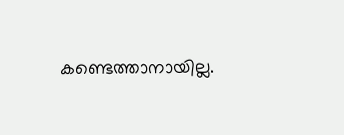കണ്ടെത്താനായില്ല.